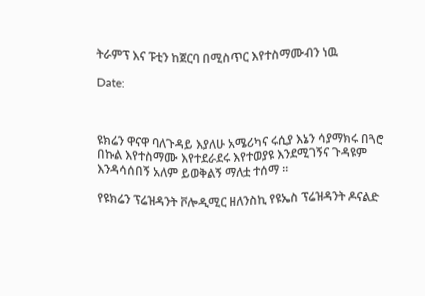ትራምፕ እና ፑቲን ከጀርባ በሚስጥር እየተስማሙብን ነዉ

Date:



ዩክሬን ዋናዋ ባለጉዳይ እያለሁ አሜሪካና ሩሲያ እኔን ሳያማክሩ በጓሮ በኩል እየተስማሙ እየተደራደሩ እየተወያዩ እንደሚገኝና ጉዳዩም እንዳሳሰበኝ አለም ይወቅልኝ ማለቷ ተሰማ ።

የዩክሬን ፕሬዝዳንት ቮሎዲሚር ዘለንስኪ የዩኤስ ፕሬዝዳንት ዶናልድ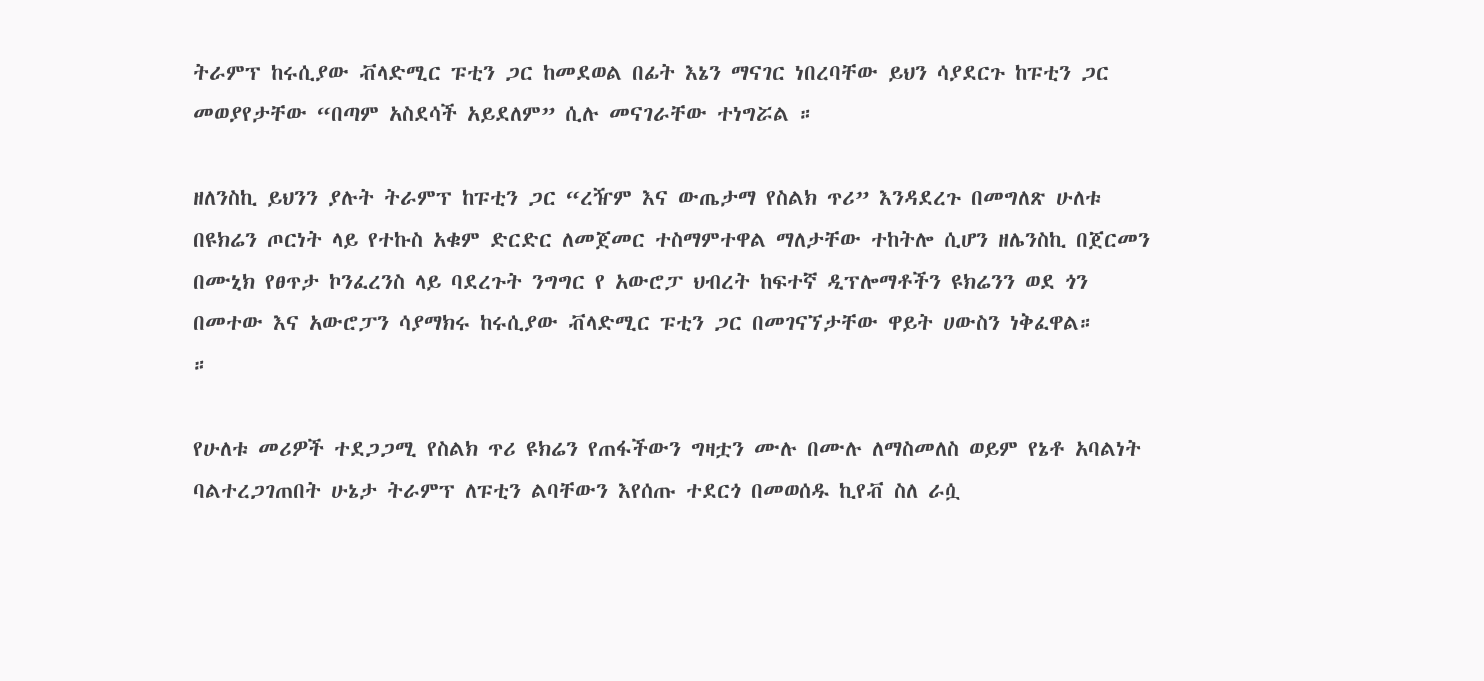ትራምፕ ከሩሲያው ቭላድሚር ፑቲን ጋር ከመደወል በፊት እኔን ማናገር ነበረባቸው ይህን ሳያደርጉ ከፑቲን ጋር መወያየታቸው “በጣም አስደሳች አይደለም” ሲሉ መናገራቸው ተነግሯል ።

ዘለንስኪ ይህንን ያሉት ትራምፕ ከፑቲን ጋር “ረዥም እና ውጤታማ የስልክ ጥሪ” እንዳደረጉ በመግለጽ ሁለቱ በዩክሬን ጦርነት ላይ የተኩስ አቁም ድርድር ለመጀመር ተስማምተዋል ማለታቸው ተከትሎ ሲሆን ዘሌንስኪ በጀርመን በሙኒክ የፀጥታ ኮንፈረንስ ላይ ባደረጉት ንግግር የ አውሮፓ ህብረት ከፍተኛ ዲፕሎማቶችን ዩክሬንን ወደ ጎን በመተው እና አውሮፓን ሳያማክሩ ከሩሲያው ቭላድሚር ፑቲን ጋር በመገናኘታቸው ዋይት ሀውስን ነቅፈዋል።
።

የሁለቱ መሪዎች ተደጋጋሚ የስልክ ጥሪ ዩክሬን የጠፋችውን ግዛቷን ሙሉ በሙሉ ለማስመለስ ወይም የኔቶ አባልነት ባልተረጋገጠበት ሁኔታ ትራምፕ ለፑቲን ልባቸውን እየሰጡ ተደርጎ በመወሰዱ ኪየቭ ስለ ራሷ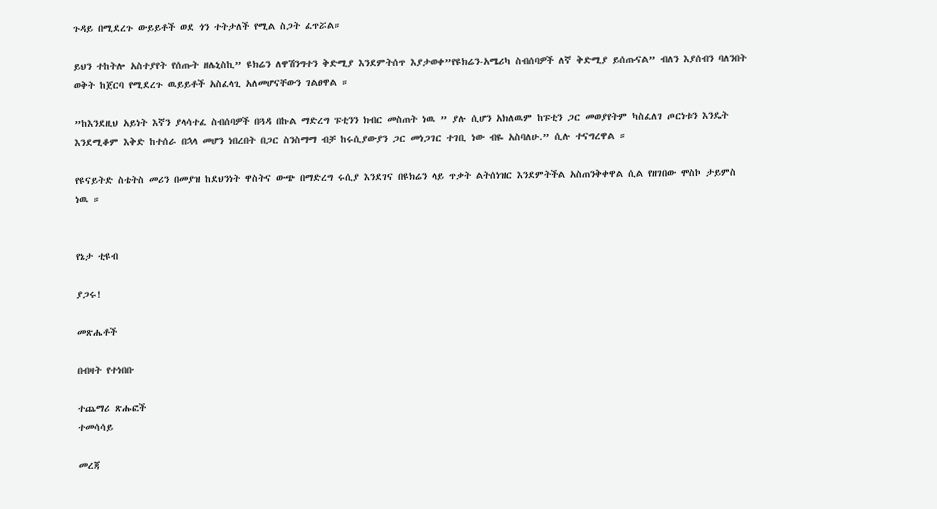ጉዳይ በሚደረጉ ውይይቶች ወደ ጎን ተትታለች የሚል ስጋት ፈጥሯል።

ይህን ተከትሎ አስተያየት የሰጡት ዘሌኒስኪ” ዩክሬን ለዋሽንግተን ቅድሚያ እንደምትሰጥ እያታወቀ”የዩክሬን-አሜሪካ ስብሰባዎች ለኛ ቅድሚያ ይሰጡናል” ብለን እያሰብን ባለንበት ወቅት ከጀርባ የሚደረጉ ዉይይቶች አስፈላጊ አለመሆናቸውን ገልፀዋል ።

”ከእንደዚህ አይነት እኛን ያላሳተፈ ስብሰባዎች በጓዳ በኩል ማድረግ ፑቲንን ክብር መስጠት ነዉ ” ያሉ ሲሆን አክለዉም ከፑቲን ጋር መወያየትም ካስፈለገ ጦርነቱን እንዴት እንደሚቆም እቅድ ከተሰራ በኋላ መሆን ነበረበት በጋር ስንስማማ ብቻ ከሩሲያውያን ጋር መነጋገር ተገቢ ነው ብዬ አስባለሁ.” ሲሉ ተናግረዋል ።

የዩናይትድ ስቴትስ መሪን በመያዝ ከደህንነት ዋስትና ውጭ በማድረግ ሩሲያ እንደገና በዩክሬን ላይ ጥቃት ልትሰነዝር እንደምትችል አስጠንቅቀዋል ሲል የዘገበው ሞስኮ ታይምስ ነዉ ።


የኔታ ቲዩብ

ያጋሩ!

መጽሔቶች

በብዛት የተነበቡ

ተጨማሪ ጽሑፎች
ተመሳሳይ

መረጃ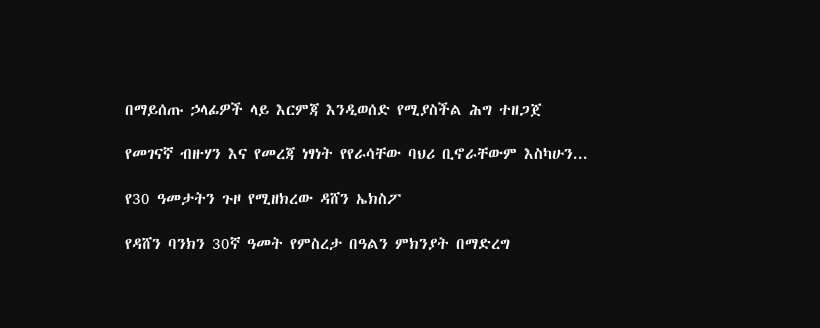በማይሰጡ ኃላፊዎች ላይ እርምጃ እንዲወሰድ የሚያስችል ሕግ ተዘጋጀ

የመገናኛ ብዙሃን እና የመረጃ ነፃነት የየራሳቸው ባህሪ ቢኖራቸውም እስካሁን...

የ30 ዓመታትን ጉዞ የሚዘክረው ዳሸን ኤክስፖ

የዳሸን ባንክን 30ኛ ዓመት የምስረታ በዓልን ምክንያት በማድረግ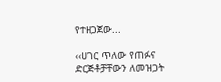የተዘጋጀው...

‹‹ሀገር ጥለው የጠፉና ድርጅቶቻቸውን ለመዝጋት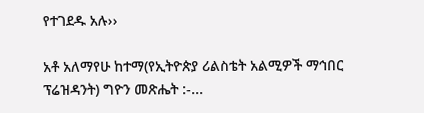የተገደዱ አሉ››

አቶ አለማየሁ ከተማ(የኢትዮጵያ ሪልስቴት አልሚዎች ማኅበር ፕሬዝዳንት) ግዮን መጽሔት :-...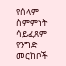የሰላም ስምምነት ሳይፈጸም የንግድ መርከቦች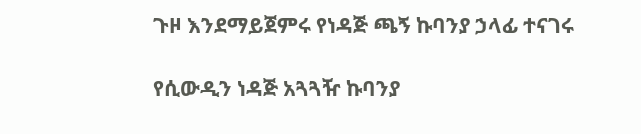ጉዞ እንደማይጀምሩ የነዳጅ ጫኝ ኩባንያ ኃላፊ ተናገሩ

የሲውዲን ነዳጅ አጓጓዥ ኩባንያ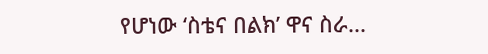የሆነው ‘ስቴና በልክ’ ዋና ስራ...